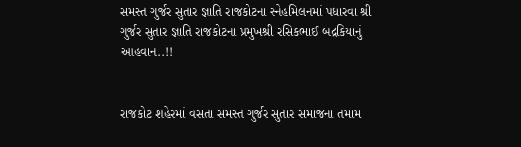સમસ્ત ગુર્જર સુતાર જ્ઞાતિ રાજકોટના સ્નેહમિલનમાં પધારવા શ્રી ગુર્જર સુતાર જ્ઞાતિ રાજકોટના પ્રમુખશ્રી રસિકભાઈ બદ્રકિયાનું આહવાન..!!


રાજકોટ શહેરમાં વસતા સમસ્ત ગુર્જર સુતાર સમાજના તમામ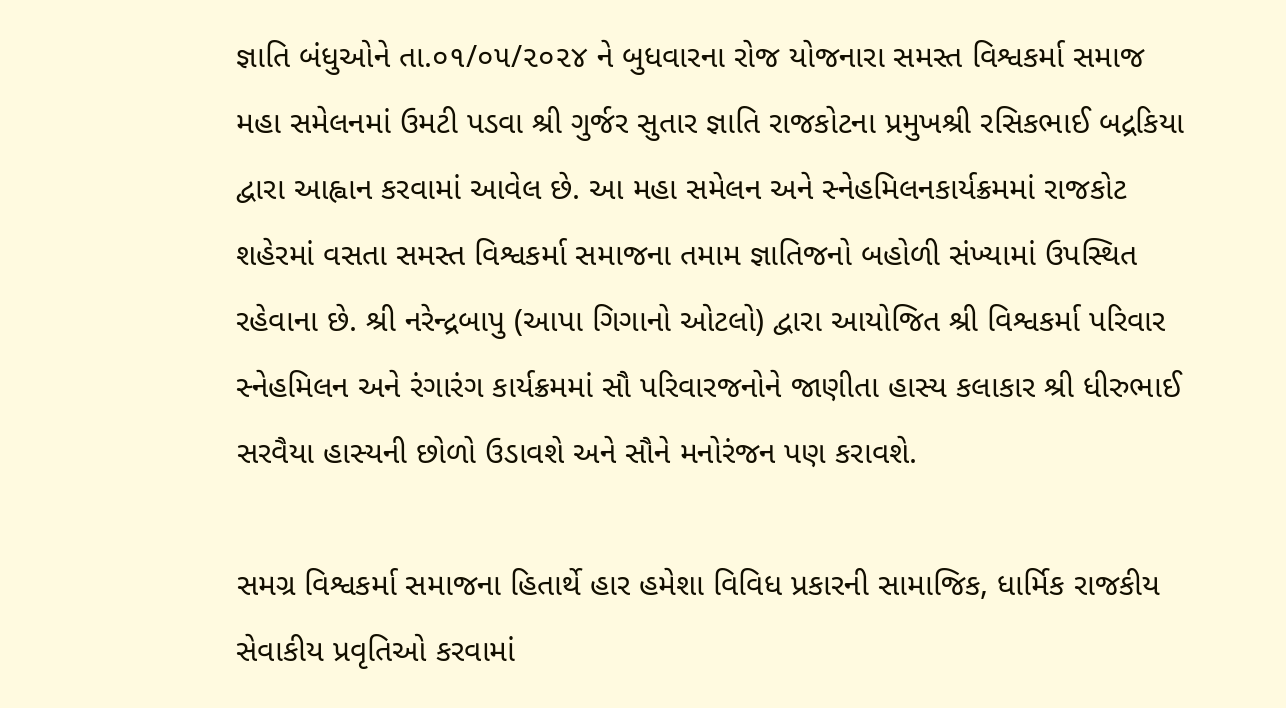જ્ઞાતિ બંધુઓને તા.૦૧/૦૫/૨૦૨૪ ને બુધવારના રોજ યોજનારા સમસ્ત વિશ્વકર્મા સમાજ મહા સમેલનમાં ઉમટી પડવા શ્રી ગુર્જર સુતાર જ્ઞાતિ રાજકોટના પ્રમુખશ્રી રસિકભાઈ બદ્રકિયા દ્વારા આહ્વાન કરવામાં આવેલ છે. આ મહા સમેલન અને સ્નેહમિલનકાર્યક્રમમાં રાજકોટ શહેરમાં વસતા સમસ્ત વિશ્વકર્મા સમાજના તમામ જ્ઞાતિજનો બહોળી સંખ્યામાં ઉપસ્થિત રહેવાના છે. શ્રી નરેન્દ્રબાપુ (આપા ગિગાનો ઓટલો) દ્વારા આયોજિત શ્રી વિશ્વકર્મા પરિવાર સ્નેહમિલન અને રંગારંગ કાર્યક્રમમાં સૌ પરિવારજનોને જાણીતા હાસ્ય કલાકાર શ્રી ધીરુભાઈ સરવૈયા હાસ્યની છોળો ઉડાવશે અને સૌને મનોરંજન પણ કરાવશે.

સમગ્ર વિશ્વકર્મા સમાજના હિતાર્થે હાર હમેશા વિવિધ પ્રકારની સામાજિક, ધાર્મિક રાજકીય સેવાકીય પ્રવૃતિઓ કરવામાં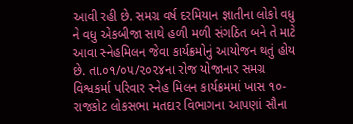આવી રહી છે. સમગ્ર વર્ષ દરમિયાન જ્ઞાતીના લોકો વધુ ને વધુ એકબીજા સાથે હળી મળી સંગઠિત બને તે માટે આવા સ્નેહમિલન જેવા કાર્યક્રમોનું આયોજન થતું હોય છે. તા.૦૧/૦૫/૨૦૨૪ના રોજ યોજાનાર સમગ્ર વિશ્વકર્મા પરિવાર સ્નેહ મિલન કાર્યક્રમમાં ખાસ ૧૦-રાજકોટ લોકસભા મતદાર વિભાગના આપણાં સૌના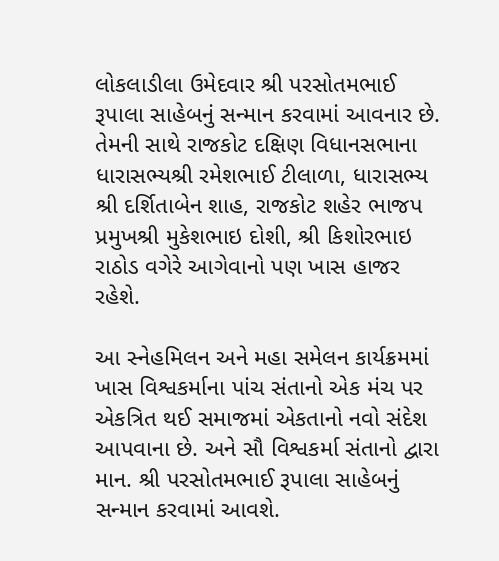લોકલાડીલા ઉમેદવાર શ્રી પરસોતમભાઈ રૂપાલા સાહેબનું સન્માન કરવામાં આવનાર છે. તેમની સાથે રાજકોટ દક્ષિણ વિધાનસભાના ધારાસભ્યશ્રી રમેશભાઈ ટીલાળા, ધારાસભ્ય શ્રી દર્શિતાબેન શાહ, રાજકોટ શહેર ભાજપ પ્રમુખશ્રી મુકેશભાઇ દોશી, શ્રી કિશોરભાઇ રાઠોડ વગેરે આગેવાનો પણ ખાસ હાજર રહેશે.

આ સ્નેહમિલન અને મહા સમેલન કાર્યક્રમમાં ખાસ વિશ્વકર્માના પાંચ સંતાનો એક મંચ પર એકત્રિત થઈ સમાજમાં એકતાનો નવો સંદેશ આપવાના છે. અને સૌ વિશ્વકર્મા સંતાનો દ્વારા માન. શ્રી પરસોતમભાઈ રૂપાલા સાહેબનું સન્માન કરવામાં આવશે.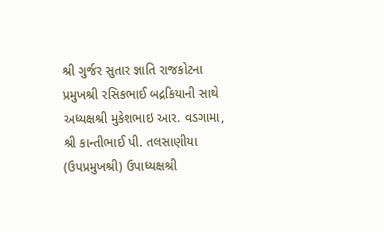શ્રી ગુર્જર સુતાર જ્ઞાતિ રાજકોટના પ્રમુખશ્રી રસિકભાઈ બદ્રકિયાની સાથે અધ્યક્ષશ્રી મુકેશભાઇ આર. વડગામા, શ્રી કાન્તીભાઈ પી. તલસાણીયા (ઉપપ્રમુખશ્રી) ઉપાધ્યક્ષશ્રી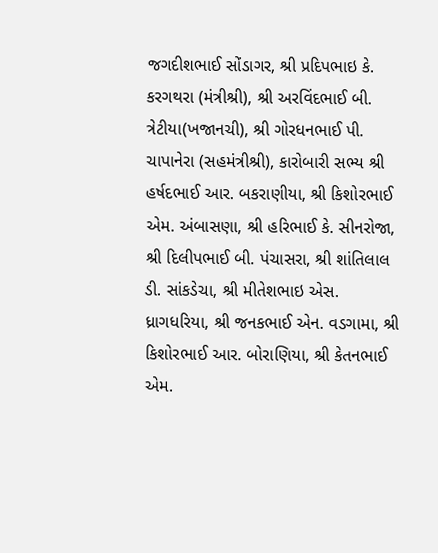જગદીશભાઈ સોંડાગર, શ્રી પ્રદિપભાઇ કે. કરગથરા (મંત્રીશ્રી), શ્રી અરવિંદભાઈ બી. ત્રેટીયા(ખજાનચી), શ્રી ગોરધનભાઈ પી. ચાપાનેરા (સહમંત્રીશ્રી), કારોબારી સભ્ય શ્રી હર્ષદભાઈ આર. બકરાણીયા, શ્રી કિશોરભાઈ એમ. અંબાસણા, શ્રી હરિભાઈ કે. સીનરોજા, શ્રી દિલીપભાઈ બી. પંચાસરા, શ્રી શાંતિલાલ ડી. સાંકડેચા, શ્રી મીતેશભાઇ એસ. ધ્રાગધરિયા, શ્રી જનકભાઈ એન. વડગામા, શ્રી કિશોરભાઈ આર. બોરાણિયા, શ્રી કેતનભાઈ એમ.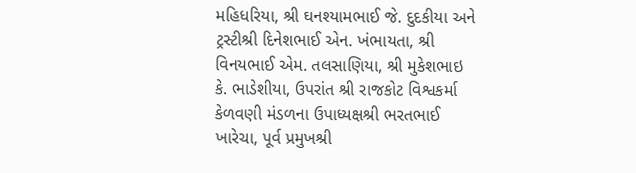મહિધરિયા, શ્રી ઘનશ્યામભાઈ જે. દુદકીયા અને ટ્રસ્ટીશ્રી દિનેશભાઈ એન. ખંભાયતા, શ્રી વિનયભાઈ એમ. તલસાણિયા, શ્રી મુકેશભાઇ કે. ભાડેશીયા, ઉપરાંત શ્રી રાજકોટ વિશ્વકર્મા કેળવણી મંડળના ઉપાધ્યક્ષશ્રી ભરતભાઈ ખારેચા, પૂર્વ પ્રમુખશ્રી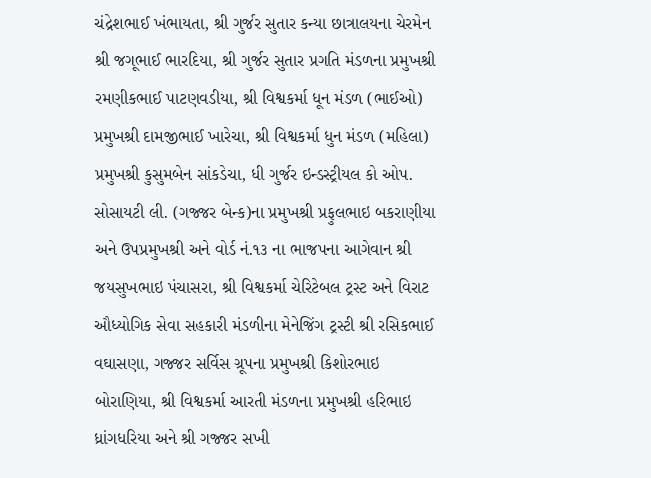ચંદ્રેશભાઈ ખંભાયતા, શ્રી ગુર્જર સુતાર કન્યા છાત્રાલયના ચેરમેન શ્રી જગૂભાઈ ભારદિયા, શ્રી ગુર્જર સુતાર પ્રગતિ મંડળના પ્રમુખશ્રી રમણીકભાઈ પાટણવડીયા, શ્રી વિશ્વકર્મા ધૂન મંડળ (ભાઈઓ) પ્રમુખશ્રી દામજીભાઈ ખારેચા, શ્રી વિશ્વકર્મા ધુન મંડળ (મહિલા) પ્રમુખશ્રી કુસુમબેન સાંકડેચા, ધી ગુર્જર ઇન્ડસ્ટ્રીયલ કો ઓપ. સોસાયટી લી. (ગજ્જર બેન્ક)ના પ્રમુખશ્રી પ્રફુલભાઇ બકરાણીયા અને ઉપપ્રમુખશ્રી અને વોર્ડ નં.૧૩ ના ભાજપના આગેવાન શ્રી જયસુખભાઇ પંચાસરા, શ્રી વિશ્વકર્મા ચેરિટેબલ ટ્રસ્ટ અને વિરાટ ઔધ્યોગિક સેવા સહકારી મંડળીના મેનેજિંગ ટ્રસ્ટી શ્રી રસિકભાઈ વઘાસણા, ગજ્જર સર્વિસ ગ્રૂપના પ્રમુખશ્રી કિશોરભાઇ બોરાણિયા, શ્રી વિશ્વકર્મા આરતી મંડળના પ્રમુખશ્રી હરિભાઇ ધ્રાંગધરિયા અને શ્રી ગજ્જર સખી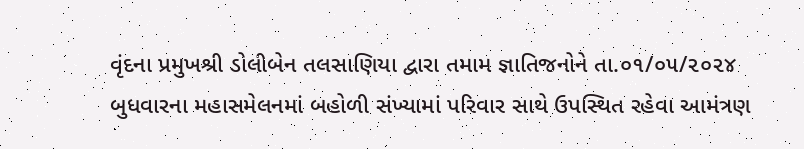વૃંદના પ્રમુખશ્રી ડોલીબેન તલસાણિયા દ્વારા તમામ જ્ઞાતિજનોને તા.૦૧/૦૫/૨૦૨૪ બુધવારના મહાસમેલનમાં બહોળી સંખ્યામાં પરિવાર સાથે ઉપસ્થિત રહેવા આમંત્રણ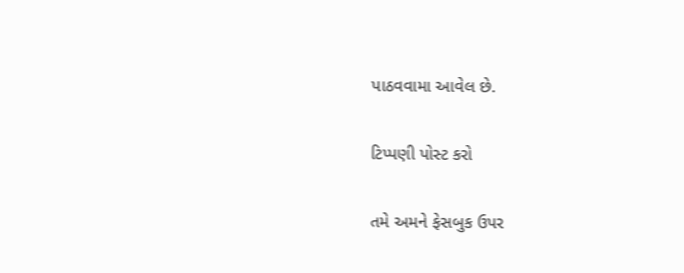પાઠવવામા આવેલ છે.

ટિપ્પણી પોસ્ટ કરો

તમે અમને ફેસબુક ઉપર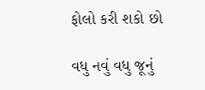ફોલો કરી શકો છો

વધુ નવું વધુ જૂનું